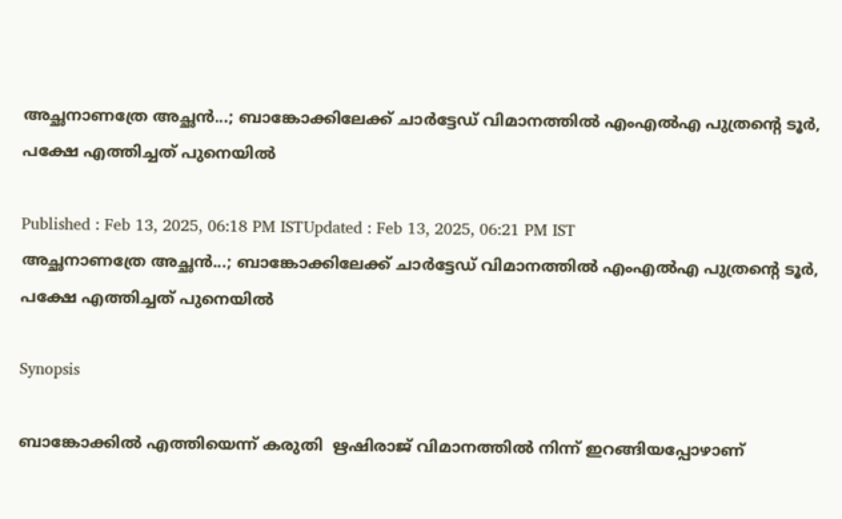അച്ഛനാണത്രേ അച്ഛൻ...; ബാങ്കോക്കിലേക്ക് ചാർട്ടേഡ് വിമാനത്തിൽ എംഎല്‍എ പുത്രന്റെ ടൂർ, പക്ഷേ എത്തിച്ചത് പുനെയിൽ

Published : Feb 13, 2025, 06:18 PM ISTUpdated : Feb 13, 2025, 06:21 PM IST
അച്ഛനാണത്രേ അച്ഛൻ...; ബാങ്കോക്കിലേക്ക് ചാർട്ടേഡ് വിമാനത്തിൽ എംഎല്‍എ പുത്രന്റെ ടൂർ, പക്ഷേ എത്തിച്ചത് പുനെയിൽ

Synopsis

ബാങ്കോക്കിൽ എത്തിയെന്ന് കരുതി  ഋഷിരാജ് വിമാനത്തിൽ നിന്ന് ഇറങ്ങിയപ്പോഴാണ്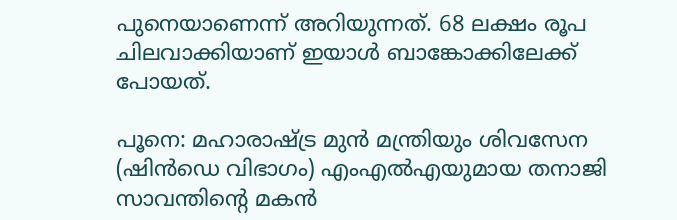പുനെയാണെന്ന് അറിയുന്നത്. 68 ലക്ഷം രൂപ ചിലവാക്കിയാണ് ഇയാൾ ബാങ്കോക്കിലേക്ക് പോയത്.

പൂനെ: മഹാരാഷ്ട്ര മുൻ മന്ത്രിയും ശിവസേന (ഷിൻഡെ വിഭാഗം) എംഎൽഎയുമായ തനാജി സാവന്തിന്റെ മകൻ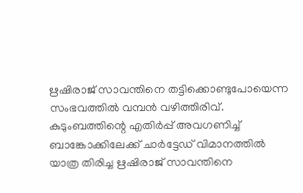ഋഷിരാജ് സാവന്തിനെ തട്ടിക്കൊണ്ടുപോയെന്ന സംഭവത്തിൽ വമ്പൻ വഴിത്തിരിവ്. കുടുംബത്തിന്റെ എതിർപ്പ് അവഗണിച്ച് ബാങ്കോക്കിലേക്ക് ചാർട്ടേഡ് വിമാനത്തിൽ യാത്ര തിരിച്ച ഋഷിരാജ് സാവന്തിനെ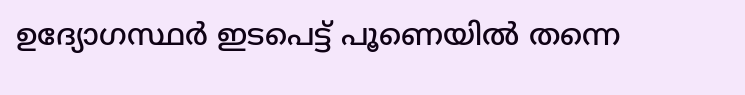ഉദ്യോഗസ്ഥർ ഇടപെട്ട് പൂണെയിൽ തന്നെ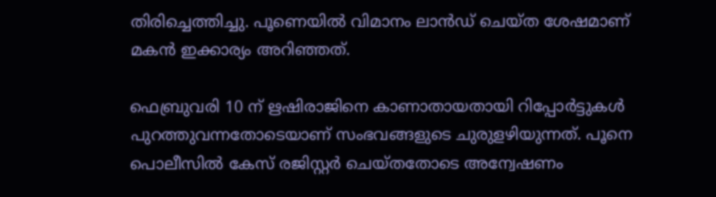തിരിച്ചെത്തിച്ചു. പൂണെയിൽ വിമാനം ലാൻഡ് ചെയ്ത ശേഷമാണ് മകൻ ഇക്കാര്യം അറിഞ്ഞത്.

ഫെബ്രുവരി 10 ന് ഋഷിരാജിനെ കാണാതായതായി റിപ്പോർട്ടുകൾ പുറത്തുവന്നതോടെയാണ് സംഭവങ്ങളുടെ ചുരുളഴിയുന്നത്. പൂനെ പൊലീസിൽ കേസ് രജിസ്റ്റർ ചെയ്തതോടെ അന്വേഷണം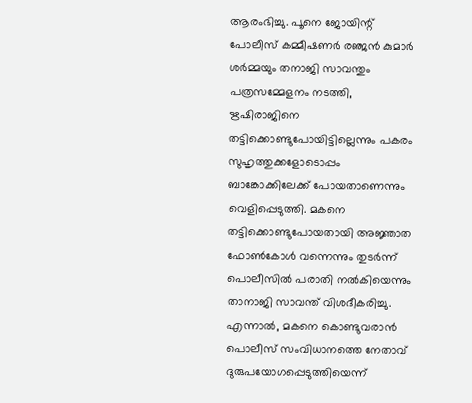ആരംഭിച്ചു. പൂനെ ജോയിന്റ് പോലീസ് കമ്മീഷണർ രഞ്ജൻ കുമാർ ശർമ്മയും തനാജി സാവന്തും പത്രസമ്മേളനം നടത്തി, ഋഷിരാജിനെ തട്ടിക്കൊണ്ടുപോയിട്ടില്ലെന്നും പകരം സുഹൃത്തുക്കളോടൊപ്പം ബാങ്കോക്കിലേക്ക് പോയതാണെന്നും വെളിപ്പെടുത്തി. മകനെ തട്ടിക്കൊണ്ടുപോയതായി അജ്ഞാത ഫോണ്‍കോള്‍ വന്നെന്നും തുടര്‍ന്ന് പൊലീസില്‍ പരാതി നല്‍കിയെന്നും താനാജി സാവന്ത് വിശദീകരിച്ചു. എന്നാല്‍, മകനെ കൊണ്ടുവരാന്‍ പൊലീസ് സംവിധാനത്തെ നേതാവ് ദുരുപയോഗപ്പെടുത്തിയെന്ന്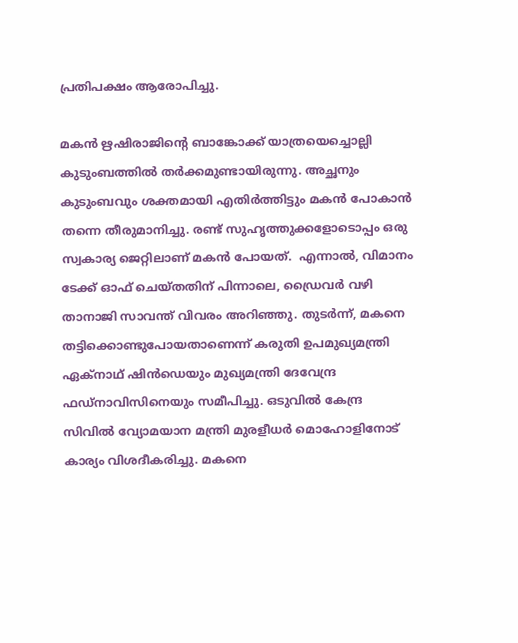പ്രതിപക്ഷം ആരോപിച്ചു.

മകൻ ഋഷിരാജിന്റെ ബാങ്കോക്ക് യാത്രയെച്ചൊല്ലി കുടുംബത്തിൽ തർക്കമുണ്ടായിരുന്നു. അച്ഛനും കുടുംബവും ശക്തമായി എതിർത്തിട്ടും മകൻ പോകാൻ തന്നെ തീരുമാനിച്ചു. രണ്ട് സുഹൃത്തുക്കളോടൊപ്പം ഒരു സ്വകാര്യ ജെറ്റിലാണ് മകൻ പോയത്.  എന്നാൽ, വിമാനം ടേക്ക് ഓഫ് ചെയ്തതിന് പിന്നാലെ, ഡ്രൈവർ വഴി താനാജി സാവന്ത് വിവരം അറിഞ്ഞു. തുടര്‍ന്ന്, മകനെ തട്ടിക്കൊണ്ടുപോയതാണെന്ന് കരുതി ഉപമുഖ്യമന്ത്രി ഏക്‌നാഥ് ഷിൻഡെയും മുഖ്യമന്ത്രി ദേവേന്ദ്ര ഫഡ്‌നാവിസിനെയും സമീപിച്ചു. ഒടുവിൽ കേന്ദ്ര സിവിൽ വ്യോമയാന മന്ത്രി മുരളീധർ മൊഹോളിനോട് കാര്യം വിശദീകരിച്ചു. മകനെ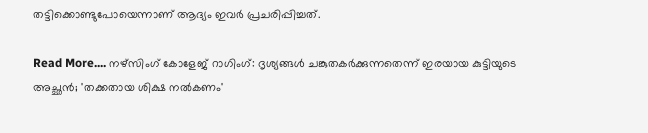തട്ടിക്കൊണ്ടുപോയെന്നാണ് ആദ്യം ഇവര്‍ പ്രചരിപ്പിച്ചത്.

Read More.... നഴ്സിംഗ് കോളേജ് റാഗിംഗ്: ദൃശ്യങ്ങൾ ചങ്കുതകർക്കുന്നതെന്ന് ഇരയായ കുട്ടിയുടെ അച്ഛൻ; 'തക്കതായ ശിക്ഷ നൽകണം'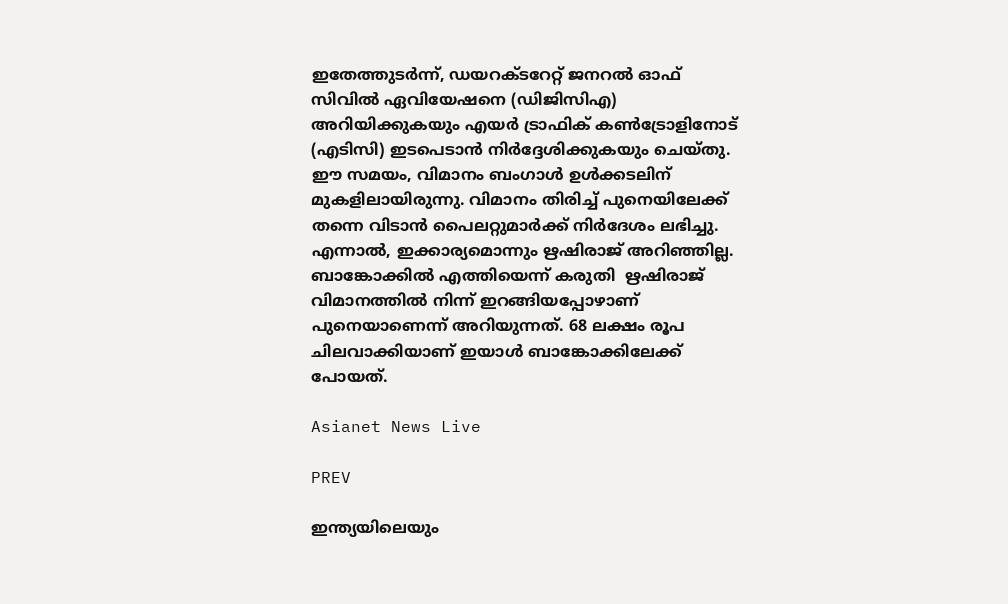ഇതേത്തുടർന്ന്, ഡയറക്ടറേറ്റ് ജനറൽ ഓഫ് സിവിൽ ഏവിയേഷനെ (ഡിജിസിഎ) അറിയിക്കുകയും എയർ ട്രാഫിക് കൺട്രോളിനോട് (എടിസി) ഇടപെടാൻ നിർദ്ദേശിക്കുകയും ചെയ്തു. ഈ സമയം, വിമാനം ബംഗാൾ ഉൾക്കടലിന് മുകളിലായിരുന്നു. വിമാനം തിരിച്ച് പുനെയിലേക്ക് തന്നെ വിടാൻ പൈലറ്റുമാർക്ക് നിർദേശം ലഭിച്ചു. എന്നാൽ, ഇക്കാര്യമൊന്നും ഋഷിരാജ് അറിഞ്ഞില്ല. ബാങ്കോക്കിൽ എത്തിയെന്ന് കരുതി  ഋഷിരാജ് വിമാനത്തിൽ നിന്ന് ഇറങ്ങിയപ്പോഴാണ് പുനെയാണെന്ന് അറിയുന്നത്. 68 ലക്ഷം രൂപ ചിലവാക്കിയാണ് ഇയാൾ ബാങ്കോക്കിലേക്ക് പോയത്.

Asianet News Live

PREV

ഇന്ത്യയിലെയും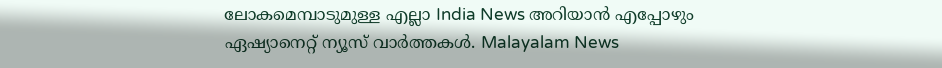ലോകമെമ്പാടുമുള്ള എല്ലാ India News അറിയാൻ എപ്പോഴും ഏഷ്യാനെറ്റ് ന്യൂസ് വാർത്തകൾ. Malayalam News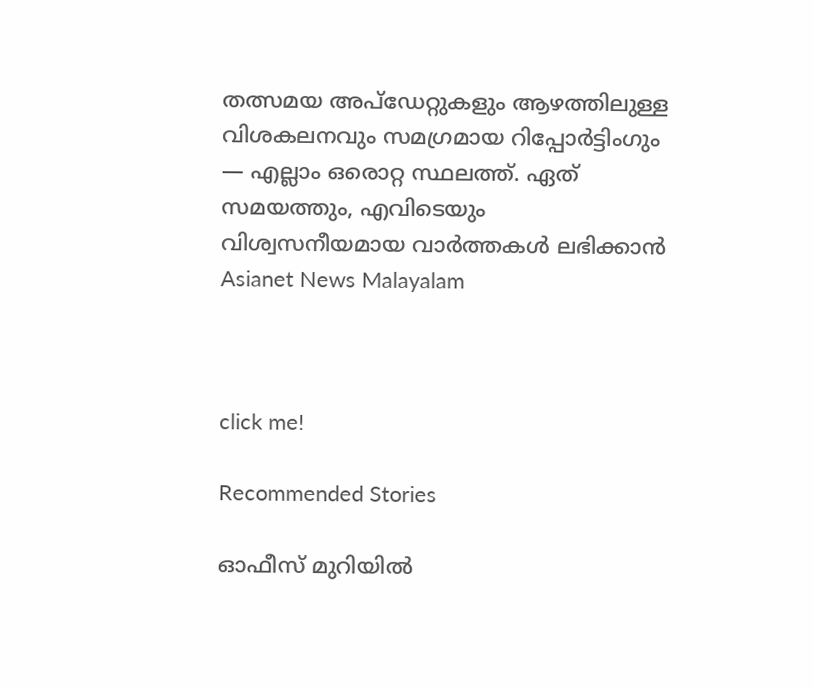തത്സമയ അപ്‌ഡേറ്റുകളും ആഴത്തിലുള്ള വിശകലനവും സമഗ്രമായ റിപ്പോർട്ടിംഗും — എല്ലാം ഒരൊറ്റ സ്ഥലത്ത്. ഏത് സമയത്തും, എവിടെയും വിശ്വസനീയമായ വാർത്തകൾ ലഭിക്കാൻ Asianet News Malayalam



click me!

Recommended Stories

ഓഫീസ് മുറിയില്‍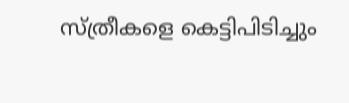സ്ത്രീകളെ കെട്ടിപിടിച്ചും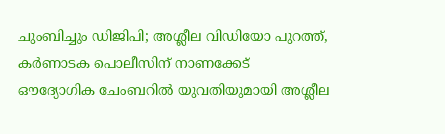ചുംബിച്ചും ഡിജിപി; അശ്ലീല വിഡിയോ പുറത്ത്, കര്‍ണാടക പൊലീസിന് നാണക്കേട്
ഔദ്യോഗിക ചേംബറിൽ യുവതിയുമായി അശ്ലീല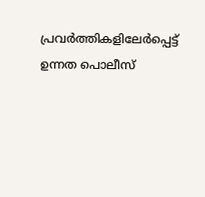പ്രവർത്തികളിലേർപ്പെട്ട് ഉന്നത പൊലീസ്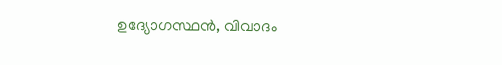ഉദ്യോഗസ്ഥൻ, വിവാദം